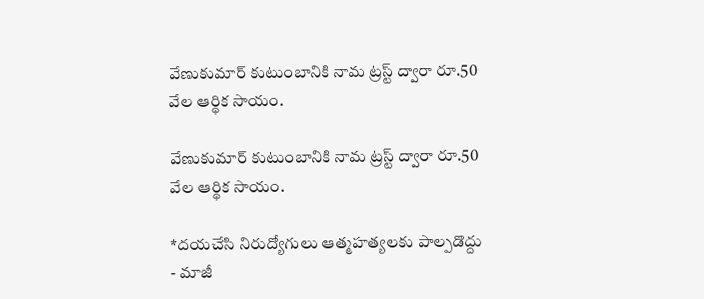వేణుకుమార్ కుటుంబానికి నామ ట్రస్ట్ ద్వారా రూ.50 వేల ఆర్థిక సాయం.

వేణుకుమార్ కుటుంబానికి నామ ట్రస్ట్ ద్వారా రూ.50 వేల ఆర్థిక సాయం.

*దయచేసి నిరుద్యోగులు ఆత్మహత్యలకు పాల్పడొద్దు - మాజీ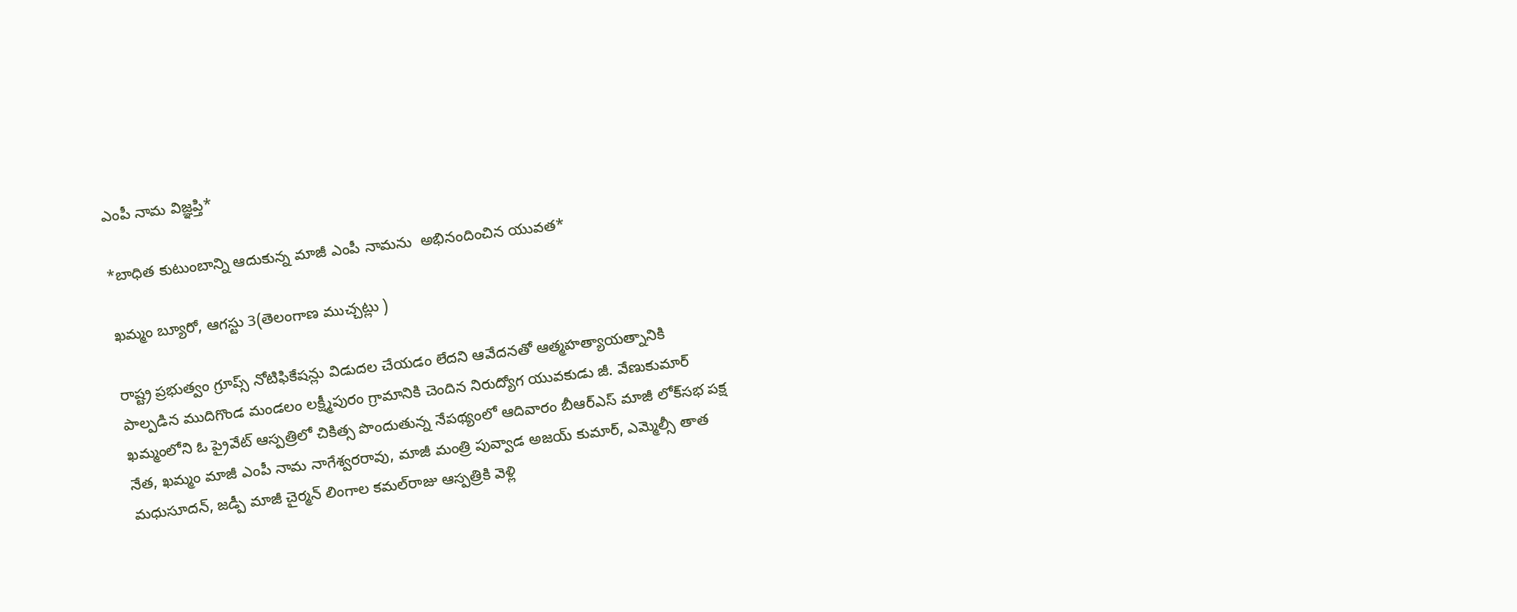ఎంపీ నామ విజ్ఞప్తి*

*బాధిత కుటుంబాన్ని ఆదుకున్న మాజీ ఎంపీ నామను  అభినందించిన యువత*

ఖమ్మం బ్యూరో, ఆగస్టు 3(తెలంగాణ ముచ్చట్లు )

రాష్ట్ర ప్రభుత్వం గ్రూప్స్ నోటిఫికేషన్లు విడుదల చేయడం లేదని ఆవేదనతో ఆత్మహత్యాయత్నానికి పాల్పడిన ముదిగొండ మండలం లక్ష్మీపురం గ్రామానికి చెందిన నిరుద్యోగ యువకుడు జీ. వేణుకుమార్ ఖమ్మంలోని ఓ ప్రైవేట్ ఆస్పత్రిలో చికిత్స పొందుతున్న నేపథ్యంలో ఆదివారం బీఆర్ఎస్ మాజీ లోక్‌సభ పక్ష నేత, ఖమ్మం మాజీ ఎంపీ నామ నాగేశ్వరరావు, మాజీ మంత్రి పువ్వాడ అజయ్ కుమార్, ఎమ్మెల్సీ తాత మధుసూదన్, జడ్పీ మాజీ చైర్మన్ లింగాల కమల్‌రాజు ఆస్పత్రికి వెళ్లి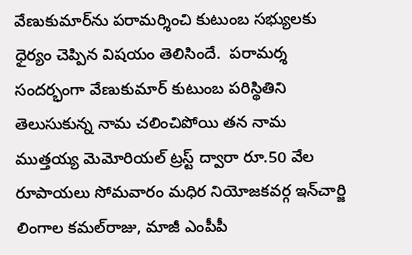వేణుకుమార్‌ను పరామర్శించి కుటుంబ సభ్యులకు ధైర్యం చెప్పిన విషయం తెలిసిందే.  పరామర్శ సందర్భంగా వేణుకుమార్ కుటుంబ పరిస్థితిని తెలుసుకున్న నామ చలించిపోయి తన నామ ముత్తయ్య మెమోరియల్ ట్రస్ట్ ద్వారా రూ.50 వేల రూపాయలు సోమవారం మధిర నియోజకవర్గ ఇన్‌చార్జి లింగాల కమల్‌రాజు, మాజీ ఎంపీపీ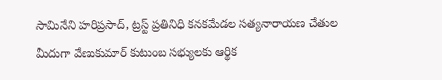సామినేని హరిప్రసాద్, ట్రస్ట్ ప్రతినిధి కనకమేడల సత్యనారాయణ చేతుల మీదుగా వేణుకుమార్ కుటుంబ సభ్యులకు ఆర్థిక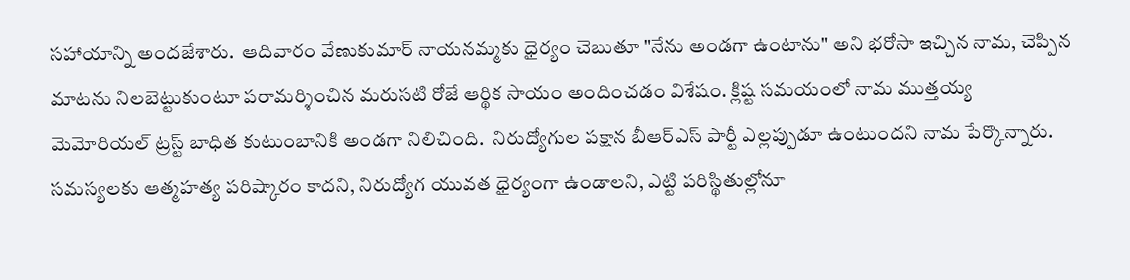సహాయాన్ని అందజేశారు.  ఆదివారం వేణుకుమార్ నాయనమ్మకు ధైర్యం చెబుతూ "నేను అండగా ఉంటాను" అని భరోసా ఇచ్చిన నామ, చెప్పిన మాటను నిలబెట్టుకుంటూ పరామర్శించిన మరుసటి రోజే ఆర్థిక సాయం అందించడం విశేషం. క్లిష్ట సమయంలో నామ ముత్తయ్య మెమోరియల్ ట్రస్ట్ బాధిత కుటుంబానికి అండగా నిలిచింది.  నిరుద్యోగుల పక్షాన బీఆర్ఎస్ పార్టీ ఎల్లప్పుడూ ఉంటుందని నామ పేర్కొన్నారు. సమస్యలకు ఆత్మహత్య పరిష్కారం కాదని, నిరుద్యోగ యువత ధైర్యంగా ఉండాలని, ఎట్టి పరిస్థితుల్లోనూ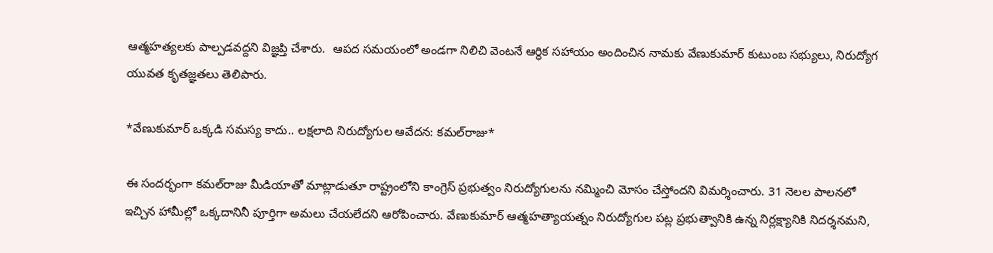ఆత్మహత్యలకు పాల్పడవద్దని విజ్ఞప్తి చేశారు.  ఆపద సమయంలో అండగా నిలిచి వెంటనే ఆర్థిక సహాయం అందించిన నామకు వేణుకుమార్ కుటుంబ సభ్యులు, నిరుద్యోగ యువత కృతజ్ఞతలు తెలిపారు.

*వేణుకుమార్ ఒక్కడి సమస్య కాదు.. లక్షలాది నిరుద్యోగుల ఆవేదన: కమల్‌రాజు*

ఈ సందర్భంగా కమల్‌రాజు మీడియాతో మాట్లాడుతూ రాష్ట్రంలోని కాంగ్రెస్ ప్రభుత్వం నిరుద్యోగులను నమ్మించి మోసం చేస్తోందని విమర్శించారు. 31 నెలల పాలనలో ఇచ్చిన హామీల్లో ఒక్కదానినీ పూర్తిగా అమలు చేయలేదని ఆరోపించారు. వేణుకుమార్ ఆత్మహత్యాయత్నం నిరుద్యోగుల పట్ల ప్రభుత్వానికి ఉన్న నిర్లక్ష్యానికి నిదర్శనమని,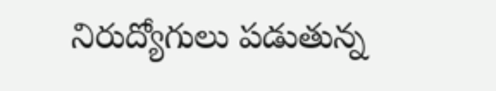నిరుద్యోగులు పడుతున్న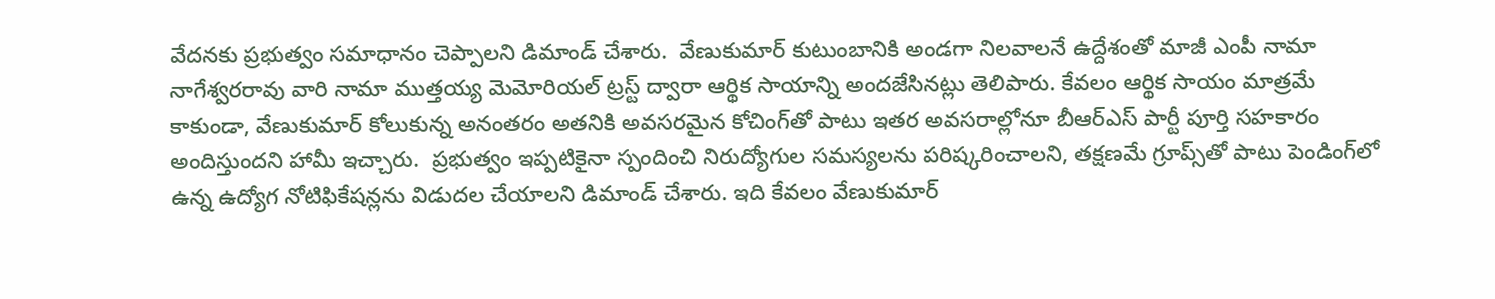వేదనకు ప్రభుత్వం సమాధానం చెప్పాలని డిమాండ్ చేశారు.  వేణుకుమార్ కుటుంబానికి అండగా నిలవాలనే ఉద్దేశంతో మాజీ ఎంపీ నామా నాగేశ్వరరావు వారి నామా ముత్తయ్య మెమోరియల్ ట్రస్ట్ ద్వారా ఆర్థిక సాయాన్ని అందజేసినట్లు తెలిపారు. కేవలం ఆర్థిక సాయం మాత్రమే కాకుండా, వేణుకుమార్ కోలుకున్న అనంతరం అతనికి అవసరమైన కోచింగ్‌తో పాటు ఇతర అవసరాల్లోనూ బీఆర్ఎస్ పార్టీ పూర్తి సహకారం అందిస్తుందని హామీ ఇచ్చారు.  ప్రభుత్వం ఇప్పటికైనా స్పందించి నిరుద్యోగుల సమస్యలను పరిష్కరించాలని, తక్షణమే గ్రూప్స్‌తో పాటు పెండింగ్‌లో ఉన్న ఉద్యోగ నోటిఫికేషన్లను విడుదల చేయాలని డిమాండ్ చేశారు. ఇది కేవలం వేణుకుమార్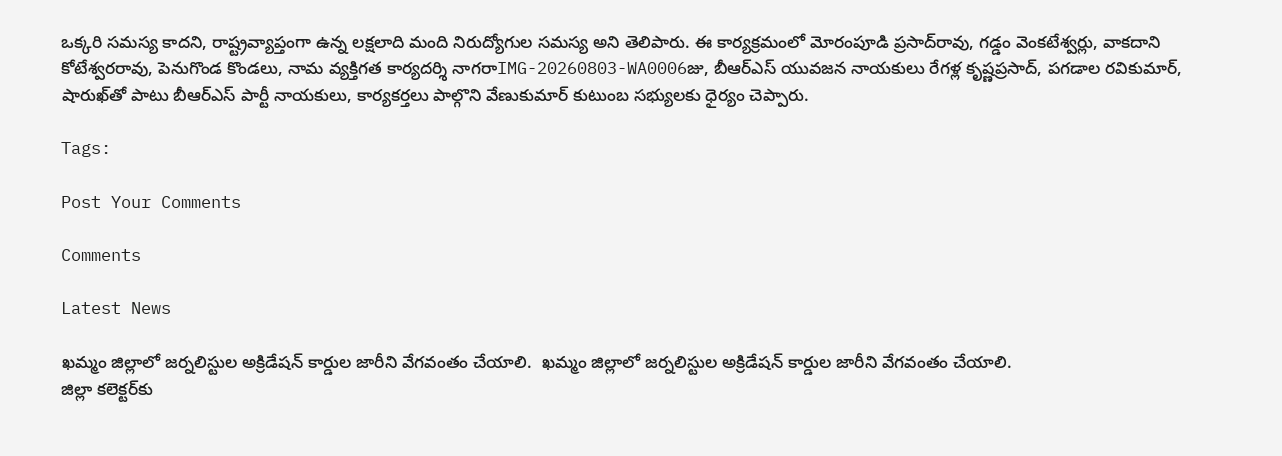ఒక్కరి సమస్య కాదని, రాష్ట్రవ్యాప్తంగా ఉన్న లక్షలాది మంది నిరుద్యోగుల సమస్య అని తెలిపారు. ఈ కార్యక్రమంలో మోరంపూడి ప్రసాద్‌రావు, గడ్డం వెంకటేశ్వర్లు, వాకదాని కోటేశ్వరరావు, పెనుగొండ కొండలు, నామ వ్యక్తిగత కార్యదర్శి నాగరాIMG-20260803-WA0006జు, బీఆర్ఎస్ యువజన నాయకులు రేగళ్ల కృష్ణప్రసాద్, పగడాల రవికుమార్, షారుఖ్‌తో పాటు బీఆర్ఎస్ పార్టీ నాయకులు, కార్యకర్తలు పాల్గొని వేణుకుమార్ కుటుంబ సభ్యులకు ధైర్యం చెప్పారు.

Tags:

Post Your Comments

Comments

Latest News

ఖమ్మం జిల్లాలో జర్నలిస్టుల అక్రిడేషన్ కార్డుల జారీని వేగవంతం చేయాలి.  ఖమ్మం జిల్లాలో జర్నలిస్టుల అక్రిడేషన్ కార్డుల జారీని వేగవంతం చేయాలి.
జిల్లా కలెక్టర్‌కు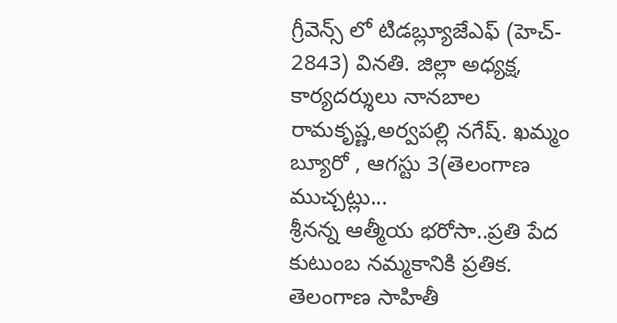గ్రీవెన్స్ లో టిడబ్ల్యూజేఎఫ్ (హెచ్- 2843) వినతి. జిల్లా అధ్యక్ష, కార్యదర్శులు నానబాల రామకృష్ణ,అర్వపల్లి నగేష్. ఖమ్మం బ్యూరో , ఆగస్టు 3(తెలంగాణ ముచ్చట్లు...
శ్రీనన్న ఆత్మీయ భరోసా..ప్రతి పేద కుటుంబ నమ్మకానికి ప్రతిక.
తెలంగాణ సాహితీ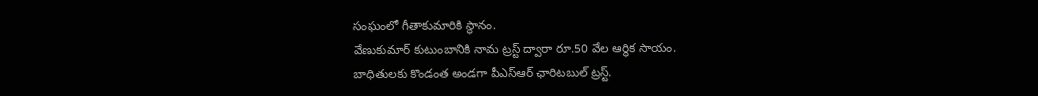సంఘంలో గీతాకుమారికి స్థానం.
వేణుకుమార్ కుటుంబానికి నామ ట్రస్ట్ ద్వారా రూ.50 వేల ఆర్థిక సాయం.
బాధితులకు కొండంత అండగా పీఎస్ఆర్ ఛారిటబుల్ ట్రస్ట్.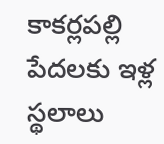కాకర్లపల్లి పేదలకు ఇళ్ల స్థలాలు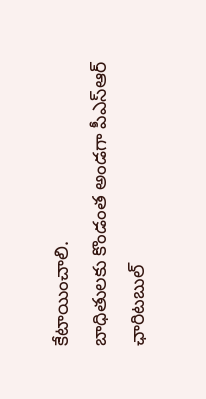కేటాయించాలి.
బాధితులకు కొండంత అండగా పీఎస్ఆర్ ఛారిటబుల్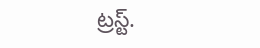ట్రస్ట్.